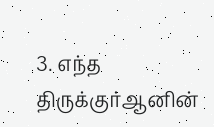3. எந்த திருக்குர்ஆனின்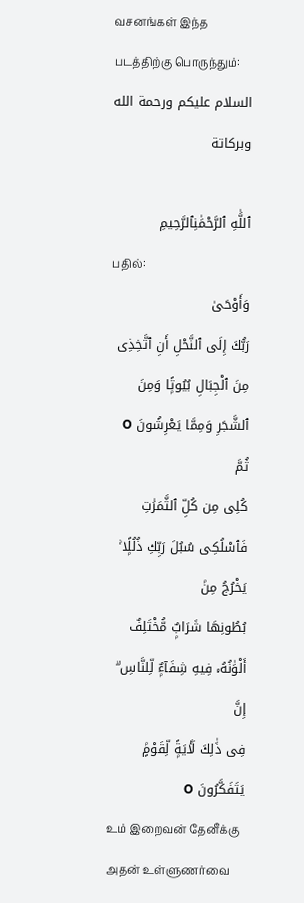வசனங்கள் இந்த படத்திற்கு பொருந்தும்:
السلام عليكم ورحمة الله وبركاتة

ٱللَّٰهِ ٱلرَّحْمَٰنِٱلرَّحِيمِ
பதில்:
وَأَوْحَىٰ
رَبُّكَ إِلَى ٱلنَّحْلِ أَنِ ٱتَّخِذِى مِنَ ٱلْجِبَالِ بُيُوتًۭا وَمِنَ
ٱلشَّجَرِ وَمِمَّا يَعْرِشُونَ O ثُمَّ
كُلِى مِن كُلِّ ٱلثَّمَرَٰتِ فَٱسْلُكِى سُبُلَ رَبِّكِ ذُلُلًۭا ۚ يَخْرُجُ مِنۢ
بُطُونِهَا شَرَابٌۭ مُّخْتَلِفٌ أَلْوَٰنُهُۥ فِيهِ شِفَآءٌۭ لِّلنَّاسِ ۗ إِنَّ
فِى ذَٰلِكَ لَـَٔايَةًۭ لِّقَوْمٍۢ يَتَفَكَّرُونَ O
உம் இறைவன் தேனீக்கு அதன் உள்ளுணர்வை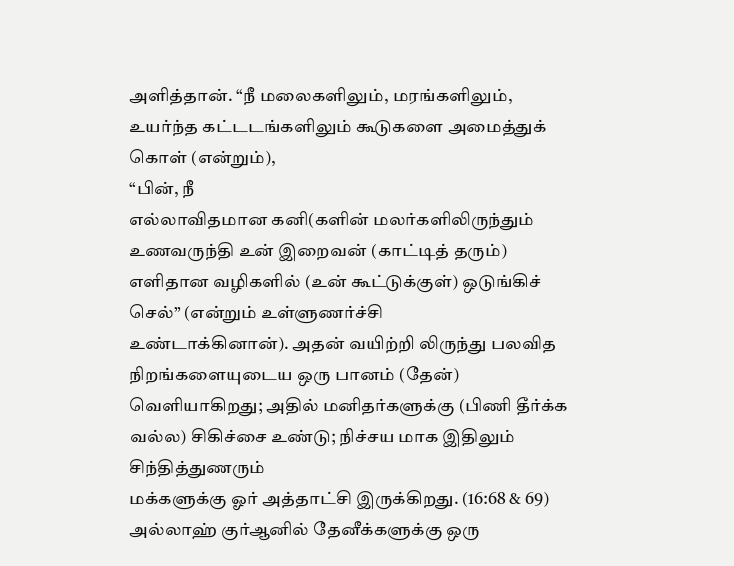அளித்தான். “நீ மலைகளிலும், மரங்களிலும், உயர்ந்த கட்டடங்களிலும் கூடுகளை அமைத்துக் கொள் (என்றும்),
“பின், நீ
எல்லாவிதமான கனி(களின் மலர்களிலிருந்தும் உணவருந்தி உன் இறைவன் (காட்டித் தரும்)
எளிதான வழிகளில் (உன் கூட்டுக்குள்) ஒடுங்கிச் செல்” (என்றும் உள்ளுணர்ச்சி
உண்டாக்கினான்). அதன் வயிற்றி லிருந்து பலவித நிறங்களையுடைய ஒரு பானம் (தேன்)
வெளியாகிறது; அதில் மனிதர்களுக்கு (பிணி தீர்க்க
வல்ல) சிகிச்சை உண்டு; நிச்சய மாக இதிலும் சிந்தித்துணரும்
மக்களுக்கு ஓர் அத்தாட்சி இருக்கிறது. (16:68 & 69)
அல்லாஹ் குர்ஆனில் தேனீக்களுக்கு ஒரு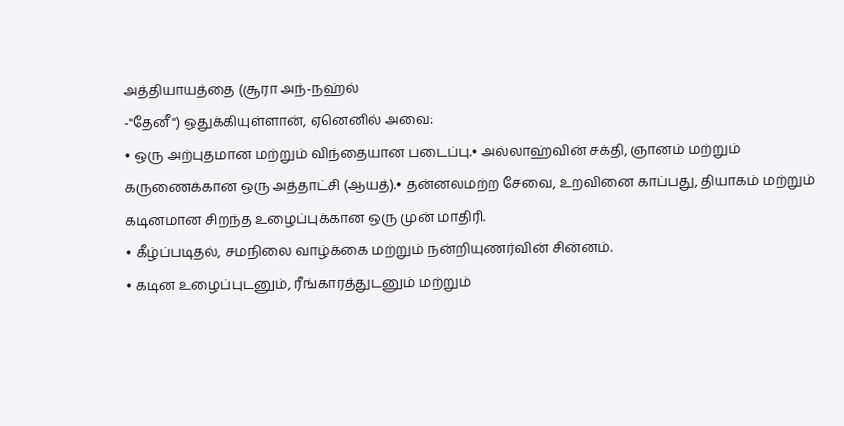அத்தியாயத்தை (சூரா அந்-நஹ்ல்
-"தேனீ") ஒதுக்கியுள்ளான், ஏனெனில் அவை:
• ஒரு அற்புதமான மற்றும் விந்தையான படைப்பு.• அல்லாஹ்வின் சக்தி, ஞானம் மற்றும் கருணைக்கான ஒரு அத்தாட்சி (ஆயத்).• தன்னலமற்ற சேவை, உறவினை காப்பது, தியாகம் மற்றும் கடினமான சிறந்த உழைப்புக்கான ஒரு முன் மாதிரி.
• கீழ்ப்படிதல், சமநிலை வாழ்க்கை மற்றும் நன்றியுணர்வின் சின்னம்.
• கடின உழைப்புடனும், ரீங்காரத்துடனும் மற்றும்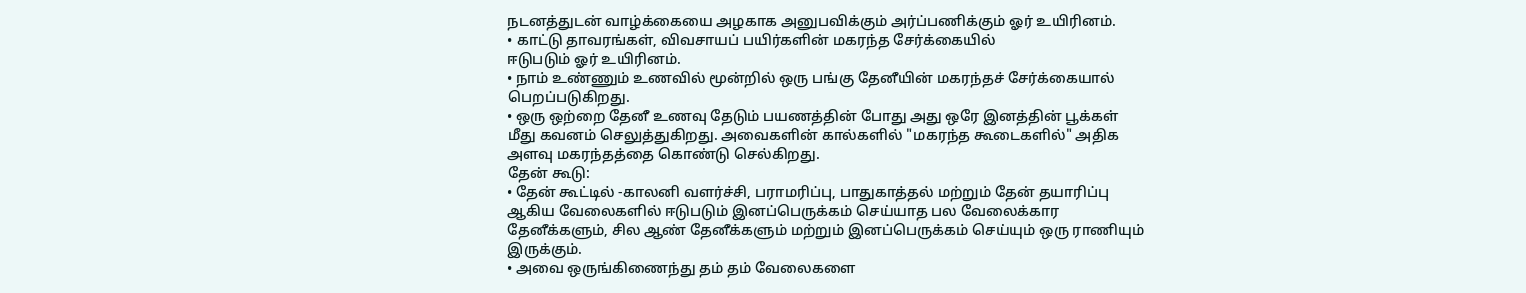நடனத்துடன் வாழ்க்கையை அழகாக அனுபவிக்கும் அர்ப்பணிக்கும் ஓர் உயிரினம்.
• காட்டு தாவரங்கள், விவசாயப் பயிர்களின் மகரந்த சேர்க்கையில்
ஈடுபடும் ஓர் உயிரினம்.
• நாம் உண்ணும் உணவில் மூன்றில் ஒரு பங்கு தேனீயின் மகரந்தச் சேர்க்கையால் பெறப்படுகிறது.
• ஒரு ஒற்றை தேனீ உணவு தேடும் பயணத்தின் போது அது ஒரே இனத்தின் பூக்கள் மீது கவனம் செலுத்துகிறது. அவைகளின் கால்களில் "மகரந்த கூடைகளில்" அதிக அளவு மகரந்தத்தை கொண்டு செல்கிறது.
தேன் கூடு:
• தேன் கூட்டில் -காலனி வளர்ச்சி, பராமரிப்பு, பாதுகாத்தல் மற்றும் தேன் தயாரிப்பு ஆகிய வேலைகளில் ஈடுபடும் இனப்பெருக்கம் செய்யாத பல வேலைக்கார தேனீக்களும், சில ஆண் தேனீக்களும் மற்றும் இனப்பெருக்கம் செய்யும் ஒரு ராணியும் இருக்கும்.
• அவை ஒருங்கிணைந்து தம் தம் வேலைகளை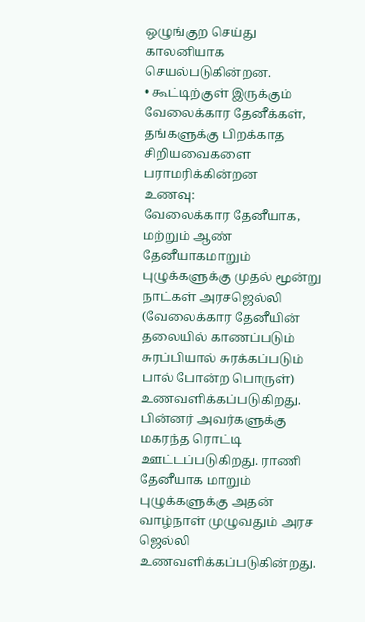ஒழுங்குற செய்து
காலனியாக செயல்படுகின்றன.
• கூட்டிற்குள் இருக்கும் வேலைக்கார தேனீக்கள், தங்களுக்கு பிறக்காத சிறியவைகளை பராமரிக்கின்றன
உணவு:
வேலைக்கார தேனீயாக, மற்றும் ஆண் தேனீயாகமாறும் புழுக்களுக்கு முதல் மூன்று நாட்கள் அரசஜெல்லி (வேலைக்கார தேனீயின் தலையில் காணப்படும் சுரப்பியால் சுரக்கப்படும் பால் போன்ற பொருள்) உணவளிக்கப்படுகிறது. பின்னர் அவர்களுக்கு மகரந்த ரொட்டி ஊட்டப்படுகிறது. ராணி தேனீயாக மாறும் புழுக்களுக்கு அதன் வாழ்நாள் முழுவதும் அரச ஜெல்லி உணவளிக்கப்படுகின்றது.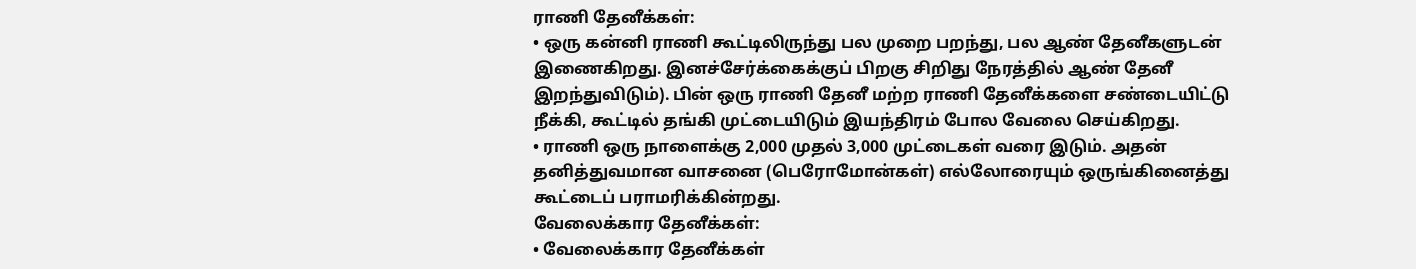ராணி தேனீக்கள்:
• ஒரு கன்னி ராணி கூட்டிலிருந்து பல முறை பறந்து, பல ஆண் தேனீகளுடன் இணைகிறது. இனச்சேர்க்கைக்குப் பிறகு சிறிது நேரத்தில் ஆண் தேனீ இறந்துவிடும்). பின் ஒரு ராணி தேனீ மற்ற ராணி தேனீக்களை சண்டையிட்டு நீக்கி, கூட்டில் தங்கி முட்டையிடும் இயந்திரம் போல வேலை செய்கிறது.
• ராணி ஒரு நாளைக்கு 2,000 முதல் 3,000 முட்டைகள் வரை இடும். அதன் தனித்துவமான வாசனை (பெரோமோன்கள்) எல்லோரையும் ஒருங்கினைத்து கூட்டைப் பராமரிக்கின்றது.
வேலைக்கார தேனீக்கள்:
• வேலைக்கார தேனீக்கள்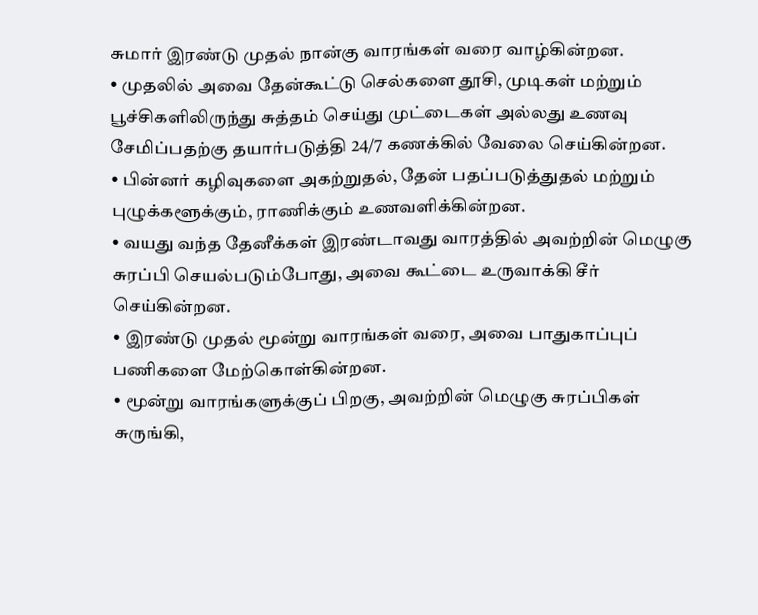சுமார் இரண்டு முதல் நான்கு வாரங்கள் வரை வாழ்கின்றன.
• முதலில் அவை தேன்கூட்டு செல்களை தூசி, முடிகள் மற்றும் பூச்சிகளிலிருந்து சுத்தம் செய்து முட்டைகள் அல்லது உணவு சேமிப்பதற்கு தயார்படுத்தி 24/7 கணக்கில் வேலை செய்கின்றன.
• பின்னர் கழிவுகளை அகற்றுதல், தேன் பதப்படுத்துதல் மற்றும் புழுக்களூக்கும், ராணிக்கும் உணவளிக்கின்றன.
• வயது வந்த தேனீக்கள் இரண்டாவது வாரத்தில் அவற்றின் மெழுகு சுரப்பி செயல்படும்போது, அவை கூட்டை உருவாக்கி சீர் செய்கின்றன.
• இரண்டு முதல் மூன்று வாரங்கள் வரை, அவை பாதுகாப்புப் பணிகளை மேற்கொள்கின்றன.
• மூன்று வாரங்களுக்குப் பிறகு, அவற்றின் மெழுகு சுரப்பிகள் சுருங்கி,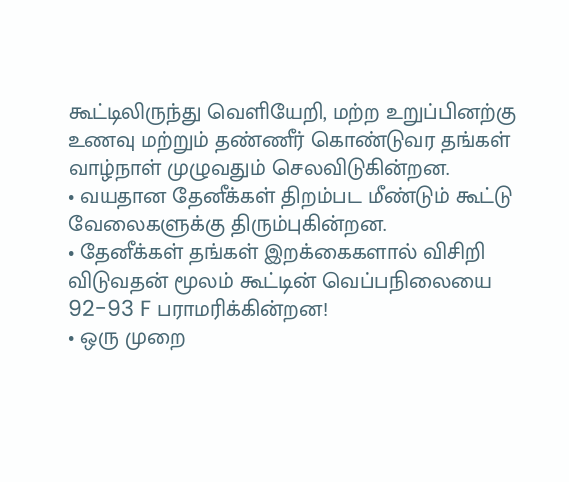கூட்டிலிருந்து வெளியேறி, மற்ற உறுப்பினற்கு உணவு மற்றும் தண்ணீர் கொண்டுவர தங்கள் வாழ்நாள் முழுவதும் செலவிடுகின்றன.
• வயதான தேனீக்கள் திறம்பட மீண்டும் கூட்டு வேலைகளுக்கு திரும்புகின்றன.
• தேனீக்கள் தங்கள் இறக்கைகளால் விசிறி விடுவதன் மூலம் கூட்டின் வெப்பநிலையை 92-93 F பராமரிக்கின்றன!
• ஒரு முறை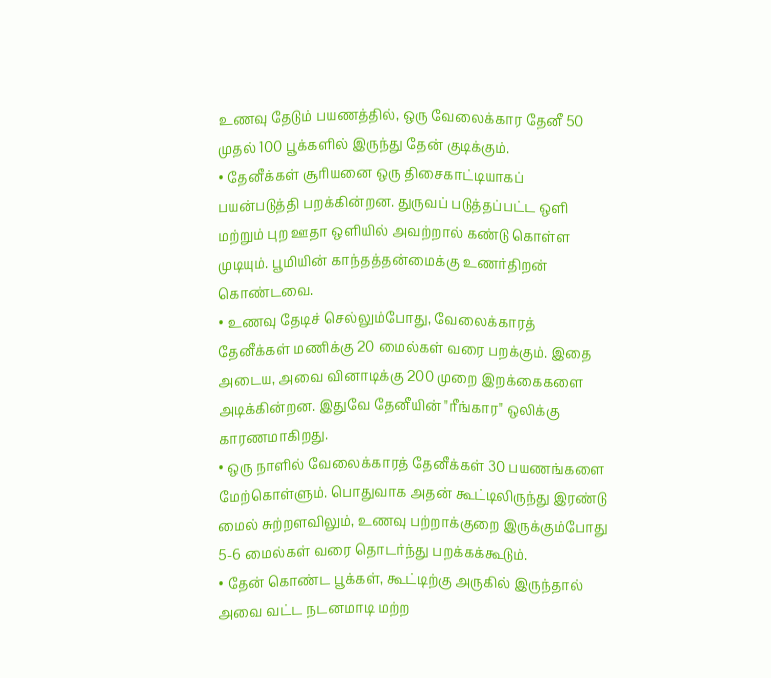உணவு தேடும் பயணத்தில், ஒரு வேலைக்கார தேனீ 50 முதல் 100 பூக்களில் இருந்து தேன் குடிக்கும்.
• தேனீக்கள் சூரியனை ஒரு திசைகாட்டியாகப் பயன்படுத்தி பறக்கின்றன. துருவப் படுத்தப்பட்ட ஒளி மற்றும் புற ஊதா ஒளியில் அவற்றால் கண்டு கொள்ள முடியும். பூமியின் காந்தத்தன்மைக்கு உணர்திறன் கொண்டவை.
• உணவு தேடிச் செல்லும்போது, வேலைக்காரத் தேனீக்கள் மணிக்கு 20 மைல்கள் வரை பறக்கும். இதை அடைய, அவை வினாடிக்கு 200 முறை இறக்கைகளை அடிக்கின்றன. இதுவே தேனீயின் "ரீங்கார" ஒலிக்கு காரணமாகிறது.
• ஒரு நாளில் வேலைக்காரத் தேனீக்கள் 30 பயணங்களை மேற்கொள்ளும். பொதுவாக அதன் கூட்டிலிருந்து இரண்டு மைல் சுற்றளவிலும், உணவு பற்றாக்குறை இருக்கும்போது 5-6 மைல்கள் வரை தொடர்ந்து பறக்கக்கூடும்.
• தேன் கொண்ட பூக்கள், கூட்டிற்கு அருகில் இருந்தால் அவை வட்ட நடனமாடி மற்ற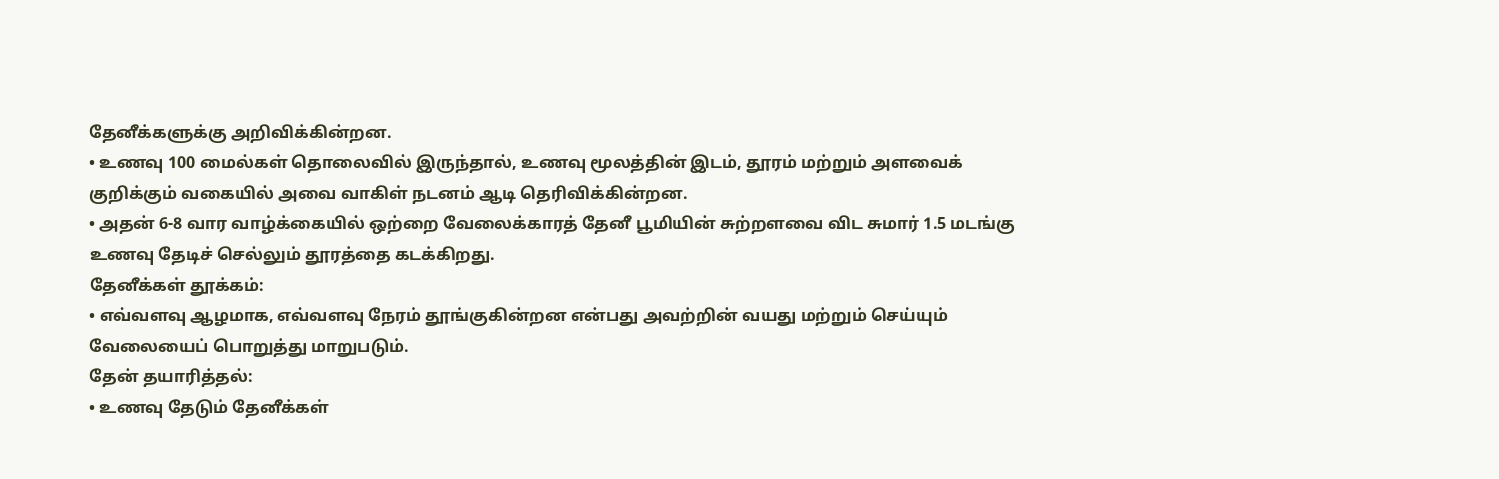தேனீக்களுக்கு அறிவிக்கின்றன.
• உணவு 100 மைல்கள் தொலைவில் இருந்தால், உணவு மூலத்தின் இடம், தூரம் மற்றும் அளவைக் குறிக்கும் வகையில் அவை வாகிள் நடனம் ஆடி தெரிவிக்கின்றன.
• அதன் 6-8 வார வாழ்க்கையில் ஒற்றை வேலைக்காரத் தேனீ பூமியின் சுற்றளவை விட சுமார் 1.5 மடங்கு உணவு தேடிச் செல்லும் தூரத்தை கடக்கிறது.
தேனீக்கள் தூக்கம்:
• எவ்வளவு ஆழமாக, எவ்வளவு நேரம் தூங்குகின்றன என்பது அவற்றின் வயது மற்றும் செய்யும் வேலையைப் பொறுத்து மாறுபடும்.
தேன் தயாரித்தல்:
• உணவு தேடும் தேனீக்கள்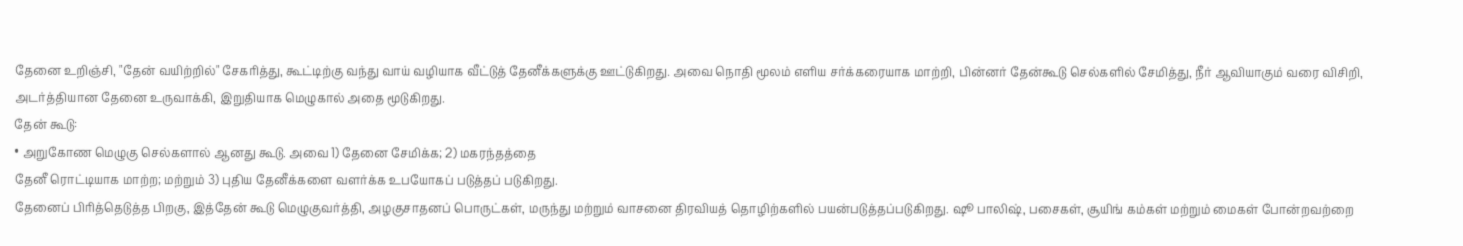தேனை உறிஞ்சி, "தேன் வயிற்றில்" சேகரித்து, கூட்டிற்கு வந்து வாய் வழியாக வீட்டுத் தேனீக்களுக்கு ஊட்டுகிறது. அவை நொதி மூலம் எளிய சர்க்கரையாக மாற்றி, பின்னர் தேன்கூடு செல்களில் சேமித்து, நீர் ஆவியாகும் வரை விசிறி, அடர்த்தியான தேனை உருவாக்கி, இறுதியாக மெழுகால் அதை மூடுகிறது.
தேன் கூடு:
• அறுகோண மெழுகு செல்களால் ஆனது கூடு. அவை 1) தேனை சேமிக்க; 2) மகரந்தத்தை
தேனீ ரொட்டியாக மாற்ற; மற்றும் 3) புதிய தேனீக்களை வளர்க்க உபயோகப் படுத்தப் படுகிறது.
தேனைப் பிரித்தெடுத்த பிறகு, இத்தேன் கூடு மெழுகுவர்த்தி, அழகுசாதனப் பொருட்கள், மருந்து மற்றும் வாசனை திரவியத் தொழிற்களில் பயன்படுத்தப்படுகிறது. ஷூ பாலிஷ், பசைகள், சூயிங் கம்கள் மற்றும் மைகள் போன்றவற்றை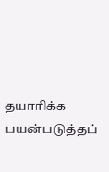தயாரிக்க பயன்படுத்தப்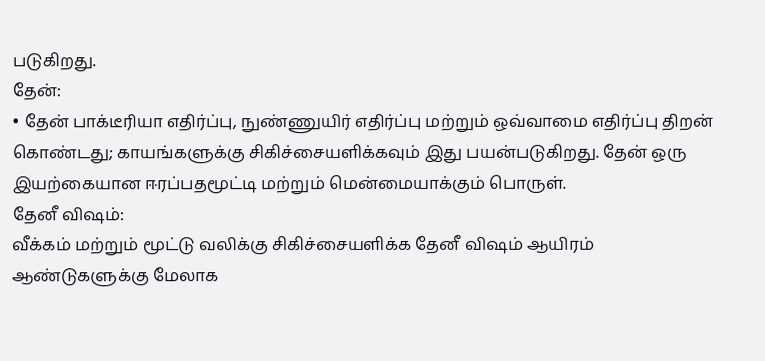படுகிறது.
தேன்:
• தேன் பாக்டீரியா எதிர்ப்பு, நுண்ணுயிர் எதிர்ப்பு மற்றும் ஒவ்வாமை எதிர்ப்பு திறன் கொண்டது; காயங்களுக்கு சிகிச்சையளிக்கவும் இது பயன்படுகிறது. தேன் ஒரு இயற்கையான ஈரப்பதமூட்டி மற்றும் மென்மையாக்கும் பொருள்.
தேனீ விஷம்:
வீக்கம் மற்றும் மூட்டு வலிக்கு சிகிச்சையளிக்க தேனீ விஷம் ஆயிரம் ஆண்டுகளுக்கு மேலாக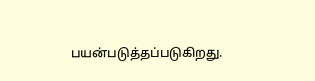பயன்படுத்தப்படுகிறது.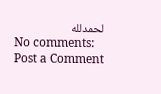لحمدلله
No comments:
Post a Comment